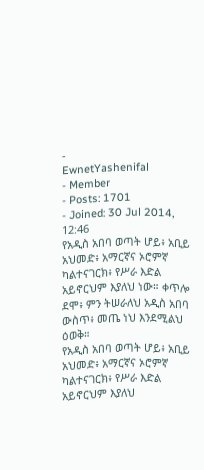-
EwnetYashenifal
- Member
- Posts: 1701
- Joined: 30 Jul 2014, 12:46
የአዲስ አበባ ወጣት ሆይ፥ አቢይ አህመድ፥ አማርኛና ኦሮምኛ ካልተናገርክ፥ የሥራ እድል አይኖርህም እያለህ ነው። ቀጥሎ ደሞ፥ ምን ትሠራለህ አዲስ አበባ ውስጥ፥ መጤ ነህ እንደሚልህ ዕወቅ።
የአዲስ አበባ ወጣት ሆይ፥ አቢይ አህመድ፥ አማርኛና ኦሮምኛ ካልተናገርክ፥ የሥራ እድል አይኖርህም እያለህ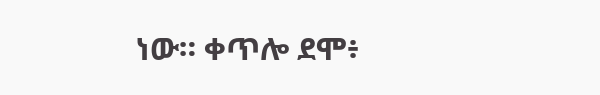ነው። ቀጥሎ ደሞ፥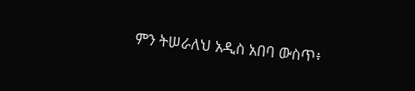ምን ትሠራለህ አዲስ አበባ ውስጥ፥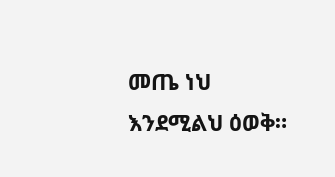መጤ ነህ እንደሚልህ ዕወቅ።